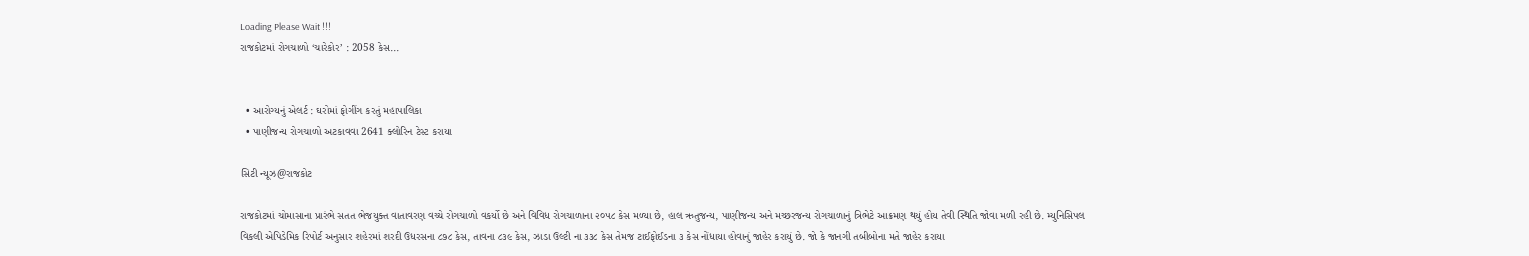Loading Please Wait !!!
રાજકોટમાં રોગચાળો ‘ચારેકોર’ : 2058 કેસ...


  • આરોગ્યનું એલર્ટ : ઘરોમાં ફોગીંગ કરતું મહાપાલિકા
  • પાણીજન્ય રોગચાળો અટકાવવા 2641 ક્લોરિન ટેસ્ટ કરાયા

સિટી ન્યૂઝ@રાજકોટ

રાજકોટમાં ચોમાસાના પ્રારંભે સતત ભેજયુક્ત વાતાવરણ વચ્ચે રોગચાળો વકર્યો છે અને વિવિધ રોગચાળાના ૨૦૫૮ કેસ મળ્યા છે, હાલ ઋતુજન્ય, પાણીજન્ય અને મચ્છરજન્ય રોગચાળાનું ત્રિભેટે આક્રમણ થયું હોય તેવી સ્થિતિ જોવા મળી રહી છે. મ્યુનિસિપલ વિકલી એપિડેમિક રિપોર્ટ અનુસાર શહેરમાં શરદી ઉધરસના ૮૭૮ કેસ, તાવના ૮૩૯ કેસ, ઝાડા ઉલ્ટી ના ૩૩૮ કેસ તેમજ ટાઈફોઈડના ૩ કેસ નોંધાયા હોવાનું જાહેર કરાયું છે. જો કે જાનગી તબીબોના મતે જાહેર કરાયા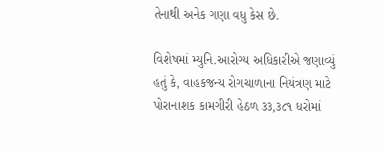તેનાથી અનેક ગણા વધુ કેસ છે.

વિશેષમાં મ્યુનિ.આરોગ્ય અધિકારીએ જણાવ્યું હતું કે, વાહકજન્ય રોગચાળાના નિયંત્રણ માટે પોરાનાશક કામગીરી હેઠળ ૩૩,૩૮૧ ધરોમાં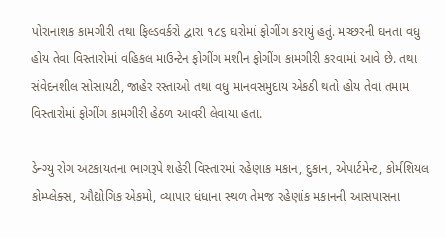પોરાનાશક કામગીરી તથા ફિલ્ડવર્કરો દ્વારા ૧૮૬ ઘરોમાં ફોગીંગ કરાયું હતું. મચ્છરની ઘનતા વધુ હોય તેવા વિસ્તારોમાં વહિકલ માઉન્ટેન ફોગીંગ મશીન ફોગીંગ કામગીરી કરવામાં આવે છે. તથા સંવેદનશીલ સોસાયટી, જાહેર રસ્તાઓ તથા વધુ માનવસમુદાય એકઠી થતો હોય તેવા તમામ વિસ્તારોમાં ફોગીંગ કામગીરી હેઠળ આવરી લેવાયા હતા.

ડેન્ગ્યુ રોગ અટકાયતના ભાગરૂપે શહેરી વિસ્તારમાં રહેણાક મકાન, દુકાન, એપાર્ટમેન્ટ, કોર્મશિયલ કોમ્પ્લેક્સ, ઔદ્યોગિક એકમો, વ્યાપાર ધંધાના સ્થળ તેમજ રહેણાંક મકાનની આસપાસના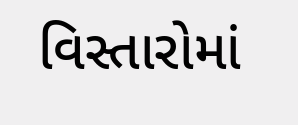વિસ્તારોમાં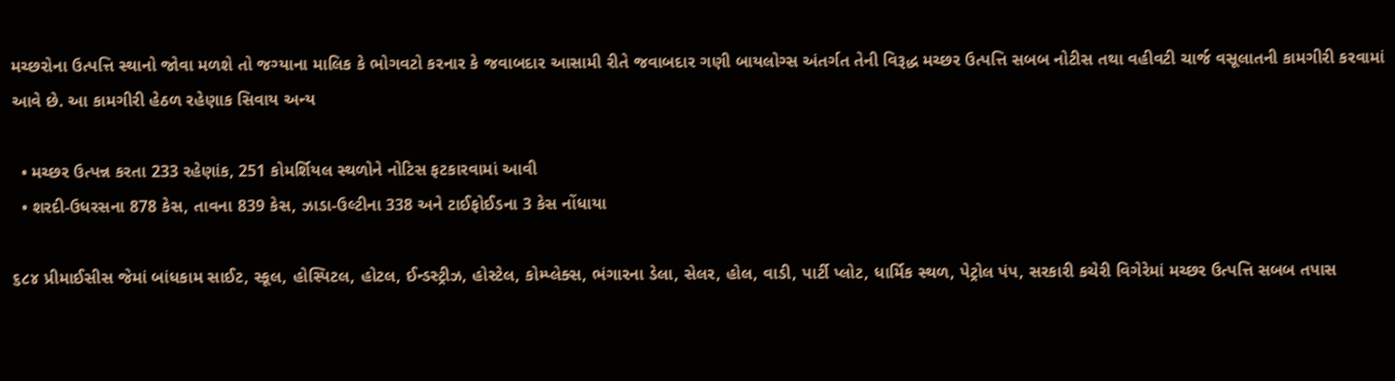મચ્છરોના ઉત્પત્તિ સ્થાનો જોવા મળશે તો જગ્યાના માલિક કે ભોગવટો કરનાર કે જવાબદાર આસામી રીતે જવાબદાર ગણી બાયલોગ્સ અંતર્ગત તેની વિરૂદ્ધ મચ્છર ઉત્પત્તિ સબબ નોટીસ તથા વહીવટી ચાર્જ વસૂલાતની કામગીરી કરવામાં આવે છે. આ કામગીરી હેઠળ રહેણાક સિવાય અન્ય

  • મચ્છર ઉત્પન્ન કરતા 233 રહેણાંક, 251 કોમર્શિયલ સ્થળોને નોટિસ ફટકારવામાં આવી
  • શરદી-ઉધરસના 878 કેસ, તાવના 839 કેસ, ઝાડા-ઉલ્ટીના 338 અને ટાઈફોઈડના 3 કેસ નોંધાયા

૬૮૪ પ્રીમાઈસીસ જેમાં બાંધકામ સાઈટ, સ્કૂલ, હોસ્પિટલ, હોટલ, ઈન્ડસ્ટ્રીઝ, હોસ્ટેલ, કોમ્પ્લેક્સ, ભંગારના ડેલા, સેલર, હોલ, વાડી, પાર્ટી પ્લોટ, ધાર્મિક સ્થળ, પેટ્રોલ પંપ, સરકારી કચેરી વિગેરેમાં મચ્છર ઉત્પત્તિ સબબ તપાસ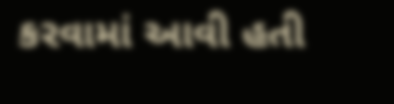કરવામાં આવી હતી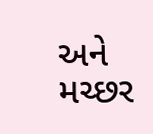અને મચ્છર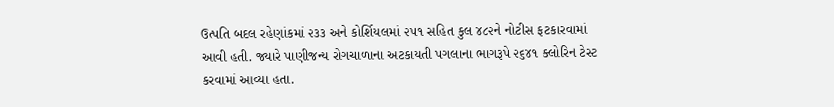ઉત્પતિ બદલ રહેણાંકમાં ૨૩૩ અને કોર્શિયલમાં ૨૫૧ સહિત કુલ ૪૮૨ને નોટીસ ફટકારવામાં આવી હતી. જ્યારે પાણીજન્ય રોગચાળાના અટકાયતી પગલાના ભાગરૂપે ૨૬૪૧ ક્લોરિન ટેસ્ટ કરવામાં આવ્યા હતા.